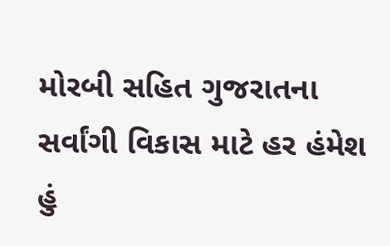મોરબી સહિત ગુજરાતના સર્વાંગી વિકાસ માટે હર હંમેશ હું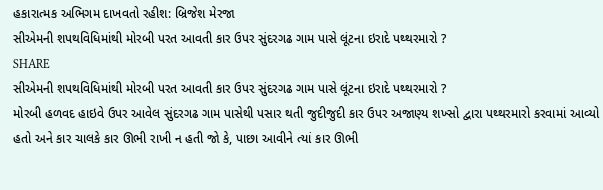હકારાત્મક અભિગમ દાખવતો રહીશ: બ્રિજેશ મેરજા
સીએમની શપથવિધિમાંથી મોરબી પરત આવતી કાર ઉપર સુંદરગઢ ગામ પાસે લૂંટના ઇરાદે પથ્થરમારો ?
SHARE
સીએમની શપથવિધિમાંથી મોરબી પરત આવતી કાર ઉપર સુંદરગઢ ગામ પાસે લૂંટના ઇરાદે પથ્થરમારો ?
મોરબી હળવદ હાઇવે ઉપર આવેલ સુંદરગઢ ગામ પાસેથી પસાર થતી જુદીજુદી કાર ઉપર અજાણ્ય શખ્સો દ્વારા પથ્થરમારો કરવામાં આવ્યો હતો અને કાર ચાલકે કાર ઊભી રાખી ન હતી જો કે, પાછા આવીને ત્યાં કાર ઊભી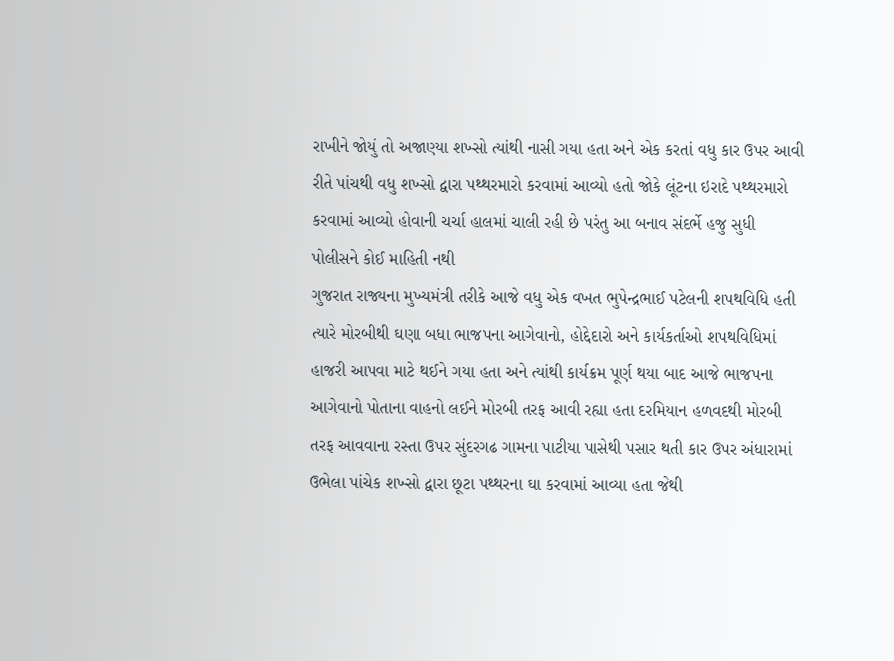રાખીને જોયું તો અજાણ્યા શખ્સો ત્યાંથી નાસી ગયા હતા અને એક કરતાં વધુ કાર ઉપર આવી રીતે પાંચથી વધુ શખ્સો દ્વારા પથ્થરમારો કરવામાં આવ્યો હતો જોકે લૂંટના ઇરાદે પથ્થરમારો કરવામાં આવ્યો હોવાની ચર્ચા હાલમાં ચાલી રહી છે પરંતુ આ બનાવ સંદર્ભે હજુ સુધી પોલીસને કોઈ માહિતી નથી
ગુજરાત રાજ્યના મુખ્યમંત્રી તરીકે આજે વધુ એક વખત ભુપેન્દ્રભાઈ પટેલની શપથવિધિ હતી ત્યારે મોરબીથી ઘણા બધા ભાજપના આગેવાનો, હોદ્દેદારો અને કાર્યકર્તાઓ શપથવિધિમાં હાજરી આપવા માટે થઈને ગયા હતા અને ત્યાંથી કાર્યક્રમ પૂર્ણ થયા બાદ આજે ભાજપના આગેવાનો પોતાના વાહનો લઈને મોરબી તરફ આવી રહ્યા હતા દરમિયાન હળવદથી મોરબી તરફ આવવાના રસ્તા ઉપર સુંદરગઢ ગામના પાટીયા પાસેથી પસાર થતી કાર ઉપર અંધારામાં ઉભેલા પાંચેક શખ્સો દ્વારા છૂટા પથ્થરના ઘા કરવામાં આવ્યા હતા જેથી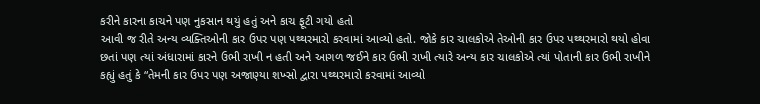કરીને કારના કાચને પણ નુકસાન થયું હતું અને કાચ ફૂટી ગયો હતો
આવી જ રીતે અન્ય વ્યક્તિઓની કાર ઉપર પણ પથ્થરમારો કરવામાં આવ્યો હતો. જોકે કાર ચાલકોએ તેઓની કાર ઉપર પથ્થરમારો થયો હોવા છતાં પણ ત્યાં અંધારામાં કારને ઉભી રાખી ન હતી અને આગળ જઈને કાર ઉભી રાખી ત્યારે અન્ય કાર ચાલકોએ ત્યાં પોતાની કાર ઉભી રાખીને કહ્યું હતું કે “તેમની કાર ઉપર પણ અજાણ્યા શખ્સો દ્વારા પથ્થરમારો કરવામાં આવ્યો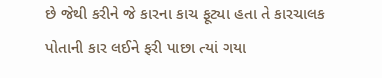છે જેથી કરીને જે કારના કાચ ફૂટ્યા હતા તે કારચાલક પોતાની કાર લઈને ફરી પાછા ત્યાં ગયા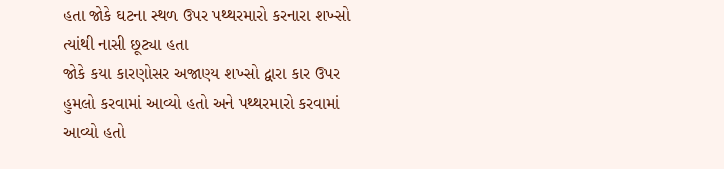હતા જોકે ઘટના સ્થળ ઉપર પથ્થરમારો કરનારા શખ્સો ત્યાંથી નાસી છૂટ્યા હતા
જોકે કયા કારણોસર અજાણ્ય શખ્સો દ્વારા કાર ઉપર હુમલો કરવામાં આવ્યો હતો અને પથ્થરમારો કરવામાં આવ્યો હતો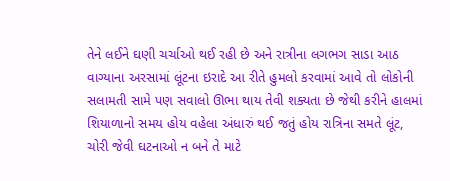તેને લઈને ઘણી ચર્ચાઓ થઈ રહી છે અને રાત્રીના લગભગ સાડા આઠ વાગ્યાના અરસામાં લૂંટના ઇરાદે આ રીતે હુમલો કરવામાં આવે તો લોકોની સલામતી સામે પણ સવાલો ઊભા થાય તેવી શક્યતા છે જેથી કરીને હાલમાં શિયાળાનો સમય હોય વહેલા અંધારું થઈ જતું હોય રાત્રિના સમતે લૂંટ, ચોરી જેવી ઘટનાઓ ન બને તે માટે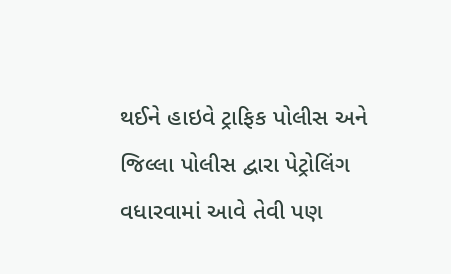થઈને હાઇવે ટ્રાફિક પોલીસ અને જિલ્લા પોલીસ દ્વારા પેટ્રોલિંગ વધારવામાં આવે તેવી પણ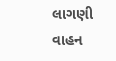લાગણી વાહન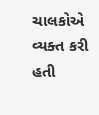ચાલકોએ વ્યક્ત કરી હતી